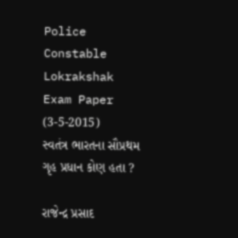Police Constable Lokrakshak Exam Paper (3-5-2015)
સ્વતંત્ર ભારતના સૌપ્રથમ ગૃહ પ્રધાન કોણ હતા ?

રાજેન્દ્ર પ્રસાદ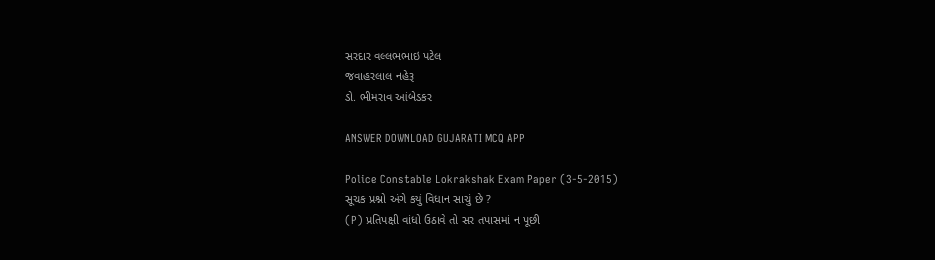સરદાર વલ્લભભાઇ પટેલ
જવાહરલાલ નહેરૂ
ડો. ભીમરાવ આંબેડકર

ANSWER DOWNLOAD GUJARATI MCQ APP

Police Constable Lokrakshak Exam Paper (3-5-2015)
સૂચક પ્રશ્નો અંગે કયું વિધાન સાચું છે ?
(P) પ્રતિપક્ષી વાંધો ઉઠાવે તો સર તપાસમાં ન પૂછી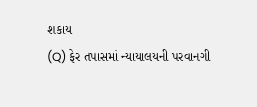શકાય
(Q) ફેર તપાસમાં ન્યાયાલયની પરવાનગી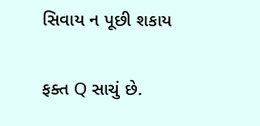સિવાય ન પૂછી શકાય

ફક્ત Q સાચું છે.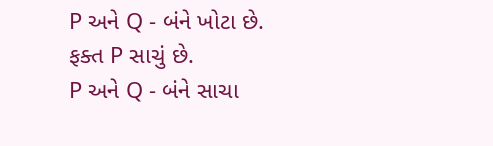P અને Q - બંને ખોટા છે.
ફક્ત P સાચું છે.
P અને Q - બંને સાચા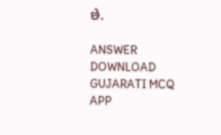છે.

ANSWER DOWNLOAD GUJARATI MCQ APP